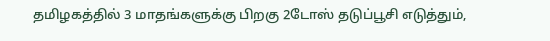தமிழகத்தில் 3 மாதங்களுக்கு பிறகு 2டோஸ் தடுப்பூசி எடுத்தும்,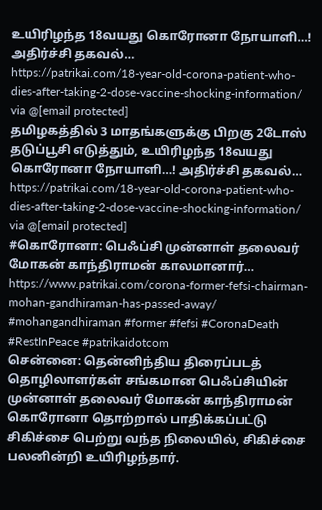உயிரிழந்த 18வயது கொரோனா நோயாளி…! அதிர்ச்சி தகவல்…
https://patrikai.com/18-year-old-corona-patient-who-dies-after-taking-2-dose-vaccine-shocking-information/ via @[email protected]
தமிழகத்தில் 3 மாதங்களுக்கு பிறகு 2டோஸ் தடுப்பூசி எடுத்தும், உயிரிழந்த 18வயது கொரோனா நோயாளி…! அதிர்ச்சி தகவல்…
https://patrikai.com/18-year-old-corona-patient-who-dies-after-taking-2-dose-vaccine-shocking-information/ via @[email protected]
#கொரோனா: பெஃப்சி முன்னாள் தலைவர் மோகன் காந்திராமன் காலமானார்…
https://www.patrikai.com/corona-former-fefsi-chairman-mohan-gandhiraman-has-passed-away/
#mohangandhiraman #former #fefsi #CoronaDeath #RestInPeace #patrikaidotcom
சென்னை: தென்னிந்திய திரைப்படத் தொழிலாளர்கள் சங்கமான பெஃப்சியின் முன்னாள் தலைவர் மோகன் காந்திராமன் கொரோனா தொற்றால் பாதிக்கப்பட்டு சிகிச்சை பெற்று வந்த நிலையில், சிகிச்சை பலனின்றி உயிரிழந்தார்.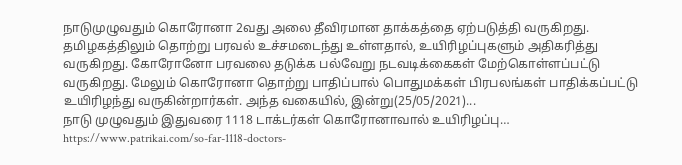நாடுமுழுவதும் கொரோனா 2வது அலை தீவிரமான தாக்கத்தை ஏற்படுத்தி வருகிறது. தமிழகத்திலும் தொற்று பரவல் உச்சமடைந்து உள்ளதால், உயிரிழப்புகளும் அதிகரித்து வருகிறது. கோரோனோ பரவலை தடுக்க பல்வேறு நடவடிக்கைகள் மேற்கொள்ளப்பட்டு வருகிறது. மேலும் கொரோனா தொற்று பாதிப்பால் பொதுமக்கள் பிரபலங்கள் பாதிக்கப்பட்டு உயிரிழந்து வருகின்றார்கள். அந்த வகையில், இன்று(25/05/2021)...
நாடு முழுவதும் இதுவரை 1118 டாக்டர்கள் கொரோனாவால் உயிரிழப்பு…
https://www.patrikai.com/so-far-1118-doctors-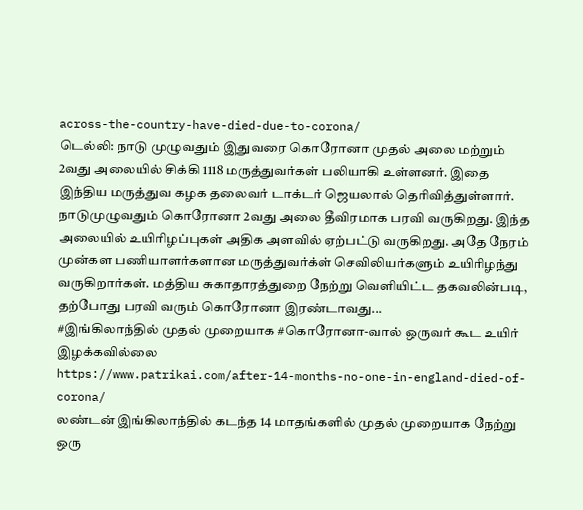across-the-country-have-died-due-to-corona/
டெல்லி: நாடு முழுவதும் இதுவரை கொரோனா முதல் அலை மற்றும் 2வது அலையில் சிக்கி 1118 மருத்துவர்கள் பலியாகி உள்ளனர். இதை இந்திய மருத்துவ கழக தலைவர் டாக்டர் ஜெயலால் தெரிவித்துள்ளார். நாடுமுழுவதும் கொரோனா 2வது அலை தீவிரமாக பரவி வருகிறது. இந்த அலையில் உயிரிழப்புகள் அதிக அளவில் ஏற்பட்டு வருகிறது. அதே நேரம் முன்கள பணியாளர்களான மருத்துவர்க்ள் செவிலியர்களும் உயிரிழந்து வருகிறார்கள். மத்திய சுகாதாரத்துறை நேற்று வெளியிட்ட தகவலின்படி, தற்போது பரவி வரும் கொரோனா இரண்டாவது...
#இங்கிலாந்தில் முதல் முறையாக #கொரோனா-வால் ஒருவர் கூட உயிர் இழக்கவில்லை
https://www.patrikai.com/after-14-months-no-one-in-england-died-of-corona/
லண்டன் இங்கிலாந்தில் கடந்த 14 மாதங்களில் முதல் முறையாக நேற்று ஒரு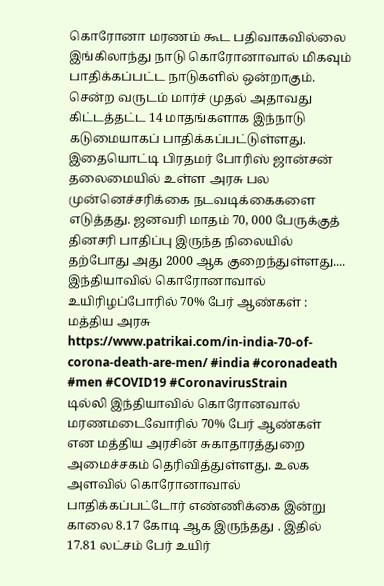கொரோனா மரணம் கூட பதிவாகவில்லை இங்கிலாந்து நாடு கொரோனாவால் மிகவும் பாதிக்கப்பட்ட நாடுகளில் ஒன்றாகும். சென்ற வருடம் மார்ச் முதல் அதாவது கிட்டத்தட்ட 14 மாதங்களாக இந்நாடு கடுமையாகப் பாதிக்கப்பட்டுள்ளது. இதையொட்டி பிரதமர் போரிஸ் ஜான்சன் தலைமையில் உள்ள அரசு பல முன்னெச்சரிக்கை நடவடிக்கைகளை எடுத்தது. ஜனவரி மாதம் 70, 000 பேருக்குத் தினசரி பாதிப்பு இருந்த நிலையில் தற்போது அது 2000 ஆக குறைந்துள்ளது....
இந்தியாவில் கொரோனாவால் உயிரிழப்போரில் 70% பேர் ஆண்கள் : மத்திய அரசு
https://www.patrikai.com/in-india-70-of-corona-death-are-men/ #india #coronadeath #men #COVID19 #CoronavirusStrain
டில்லி இந்தியாவில் கொரோனவால் மரணமடைவோரில் 70% பேர் ஆண்கள் என மத்திய அரசின் சுகாதாரத்துறை அமைச்சகம் தெரிவித்துள்ளது. உலக அளவில் கொரோனாவால் பாதிக்கப்பட்டோர் எண்ணிக்கை இன்று காலை 8.17 கோடி ஆக இருந்தது . இதில் 17.81 லட்சம் பேர் உயிர்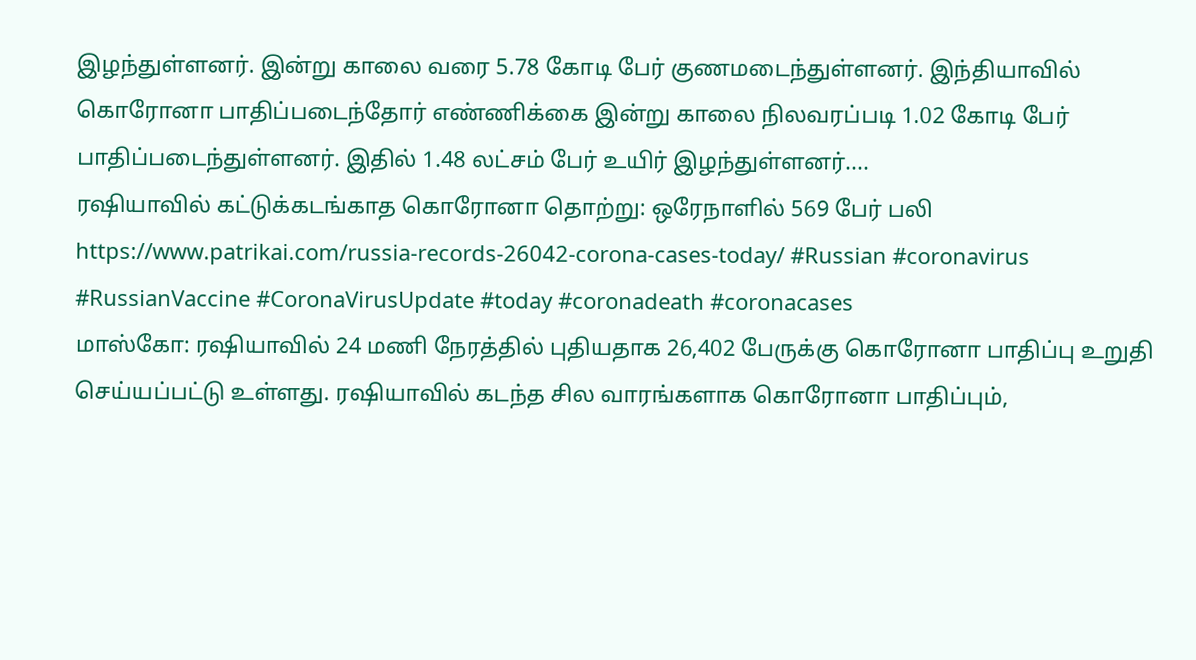இழந்துள்ளனர். இன்று காலை வரை 5.78 கோடி பேர் குணமடைந்துள்ளனர். இந்தியாவில் கொரோனா பாதிப்படைந்தோர் எண்ணிக்கை இன்று காலை நிலவரப்படி 1.02 கோடி பேர் பாதிப்படைந்துள்ளனர். இதில் 1.48 லட்சம் பேர் உயிர் இழந்துள்ளனர்....
ரஷியாவில் கட்டுக்கடங்காத கொரோனா தொற்று: ஒரேநாளில் 569 பேர் பலி
https://www.patrikai.com/russia-records-26042-corona-cases-today/ #Russian #coronavirus #RussianVaccine #CoronaVirusUpdate #today #coronadeath #coronacases
மாஸ்கோ: ரஷியாவில் 24 மணி நேரத்தில் புதியதாக 26,402 பேருக்கு கொரோனா பாதிப்பு உறுதி செய்யப்பட்டு உள்ளது. ரஷியாவில் கடந்த சில வாரங்களாக கொரோனா பாதிப்பும்,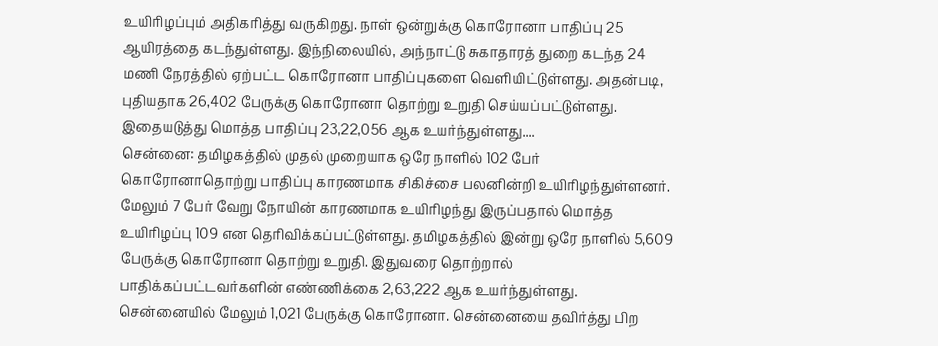உயிரிழப்பும் அதிகரித்து வருகிறது. நாள் ஒன்றுக்கு கொரோனா பாதிப்பு 25 ஆயிரத்தை கடந்துள்ளது. இந்நிலையில், அந்நாட்டு சுகாதாரத் துறை கடந்த 24 மணி நேரத்தில் ஏற்பட்ட கொரோனா பாதிப்புகளை வெளியிட்டுள்ளது. அதன்படி, புதியதாக 26,402 பேருக்கு கொரோனா தொற்று உறுதி செய்யப்பட்டுள்ளது. இதையடுத்து மொத்த பாதிப்பு 23,22,056 ஆக உயர்ந்துள்ளது....
சென்னை: தமிழகத்தில் முதல் முறையாக ஒரே நாளில் 102 பேர் கொரோனாதொற்று பாதிப்பு காரணமாக சிகிச்சை பலனின்றி உயிரிழந்துள்ளனர். மேலும் 7 பேர் வேறு நோயின் காரணமாக உயிரிழந்து இருப்பதால் மொத்த உயிரிழப்பு 109 என தெரிவிக்கப்பட்டுள்ளது. தமிழகத்தில் இன்று ஒரே நாளில் 5,609 பேருக்கு கொரோனா தொற்று உறுதி. இதுவரை தொற்றால் பாதிக்கப்பட்டவர்களின் எண்ணிக்கை 2,63,222 ஆக உயர்ந்துள்ளது. சென்னையில் மேலும் 1,021 பேருக்கு கொரோனா. சென்னையை தவிர்த்து பிற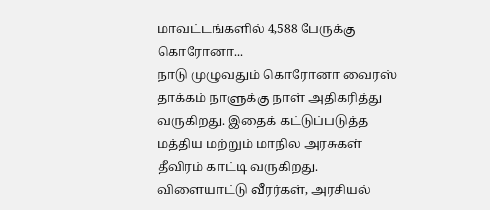மாவட்டங்களில் 4,588 பேருக்கு கொரோனா...
நாடு முழுவதும் கொரோனா வைரஸ் தாக்கம் நாளுக்கு நாள் அதிகரித்து வருகிறது. இதைக் கட்டுப்படுத்த மத்திய மற்றும் மாநில அரசுகள் தீவிரம் காட்டி வருகிறது. விளையாட்டு வீரர்கள், அரசியல்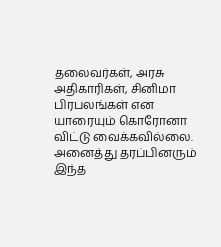தலைவர்கள், அரசு அதிகாரிகள், சினிமா பிரபலங்கள் என யாரையும் கொரோனா விட்டு வைக்கவில்லை. அனைத்து தரப்பினரும் இந்த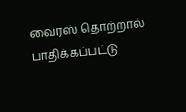வைரஸ் தொற்றால் பாதிக்கப்பட்டு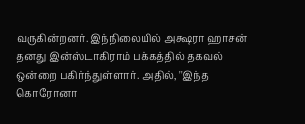வருகின்றனர். இந்நிலையில் அக்ஷரா ஹாசன் தனது இன்ஸ்டாகிராம் பக்கத்தில் தகவல் ஒன்றை பகிர்ந்துள்ளார். அதில், ''இந்த கொரோனா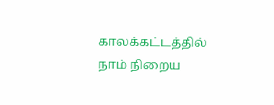காலக்கட்டத்தில் நாம் நிறைய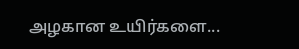அழகான உயிர்களை...